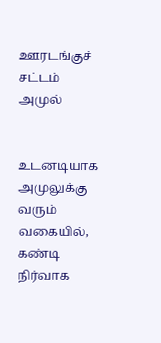ஊரடங்குச் சட்டம் அமுல்


உடனடியாக அமுலுக்கு வரும் வகையில், கண்டி நிர்வாக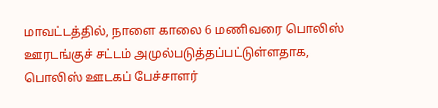மாவட்டத்தில், நாளை காலை 6 மணிவரை பொலிஸ் ஊரடங்குச் சட்டம் அமுல்படுத்தப்பட்டுள்ளதாக, பொலிஸ் ஊடகப் பேச்சாளர்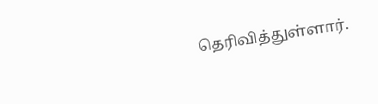தெரிவித்துள்ளார்.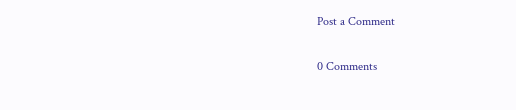Post a Comment

0 Comments